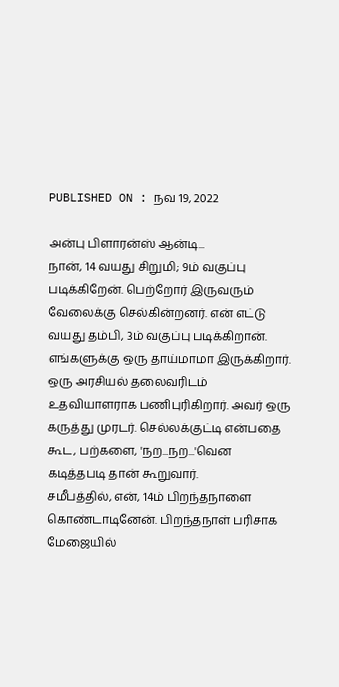PUBLISHED ON : நவ 19, 2022

அன்பு பிளாரன்ஸ் ஆன்டி...
நான், 14 வயது சிறுமி; 9ம் வகுப்பு படிக்கிறேன். பெற்றோர் இருவரும் வேலைக்கு செல்கின்றனர். என் எட்டு வயது தம்பி, 3ம் வகுப்பு படிக்கிறான்.
எங்களுக்கு ஒரு தாய்மாமா இருக்கிறார். ஒரு அரசியல் தலைவரிடம் உதவியாளராக பணிபுரிகிறார். அவர் ஒரு கருத்து முரடர். செல்லக்குட்டி என்பதை கூட, பற்களை, 'நற...நற...'வென கடித்தபடி தான் கூறுவார்.
சமீபத்தில், என், 14ம் பிறந்தநாளை கொண்டாடினேன். பிறந்தநாள் பரிசாக மேஜையில்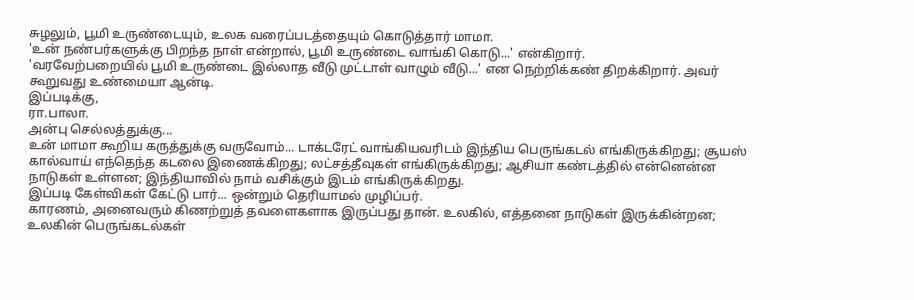சுழலும், பூமி உருண்டையும், உலக வரைப்படத்தையும் கொடுத்தார் மாமா.
'உன் நண்பர்களுக்கு பிறந்த நாள் என்றால், பூமி உருண்டை வாங்கி கொடு...' என்கிறார்.
'வரவேற்பறையில் பூமி உருண்டை இல்லாத வீடு முட்டாள் வாழும் வீடு...' என நெற்றிக்கண் திறக்கிறார். அவர் கூறுவது உண்மையா ஆன்டி.
இப்படிக்கு,
ரா.பாலா.
அன்பு செல்லத்துக்கு...
உன் மாமா கூறிய கருத்துக்கு வருவோம்... டாக்டரேட் வாங்கியவரிடம் இந்திய பெருங்கடல் எங்கிருக்கிறது; சூயஸ் கால்வாய் எந்தெந்த கடலை இணைக்கிறது; லட்சத்தீவுகள் எங்கிருக்கிறது; ஆசியா கண்டத்தில் என்னென்ன நாடுகள் உள்ளன; இந்தியாவில் நாம் வசிக்கும் இடம் எங்கிருக்கிறது.
இப்படி கேள்விகள் கேட்டு பார்... ஒன்றும் தெரியாமல் முழிப்பர்.
காரணம், அனைவரும் கிணற்றுத் தவளைகளாக இருப்பது தான். உலகில், எத்தனை நாடுகள் இருக்கின்றன; உலகின் பெருங்கடல்கள்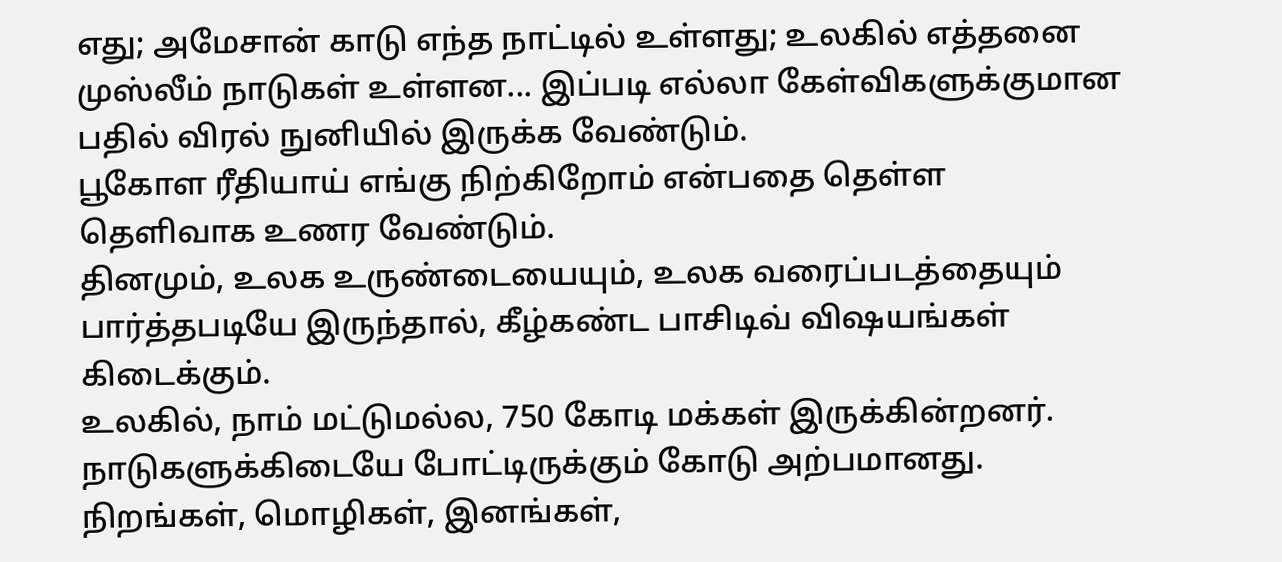எது; அமேசான் காடு எந்த நாட்டில் உள்ளது; உலகில் எத்தனை முஸ்லீம் நாடுகள் உள்ளன... இப்படி எல்லா கேள்விகளுக்குமான பதில் விரல் நுனியில் இருக்க வேண்டும்.
பூகோள ரீதியாய் எங்கு நிற்கிறோம் என்பதை தெள்ள தெளிவாக உணர வேண்டும்.
தினமும், உலக உருண்டையையும், உலக வரைப்படத்தையும் பார்த்தபடியே இருந்தால், கீழ்கண்ட பாசிடிவ் விஷயங்கள் கிடைக்கும்.
உலகில், நாம் மட்டுமல்ல, 750 கோடி மக்கள் இருக்கின்றனர். நாடுகளுக்கிடையே போட்டிருக்கும் கோடு அற்பமானது. நிறங்கள், மொழிகள், இனங்கள்,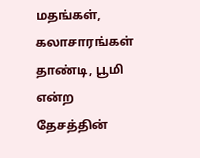மதங்கள், கலாசாரங்கள் தாண்டி, பூமி என்ற தேசத்தின்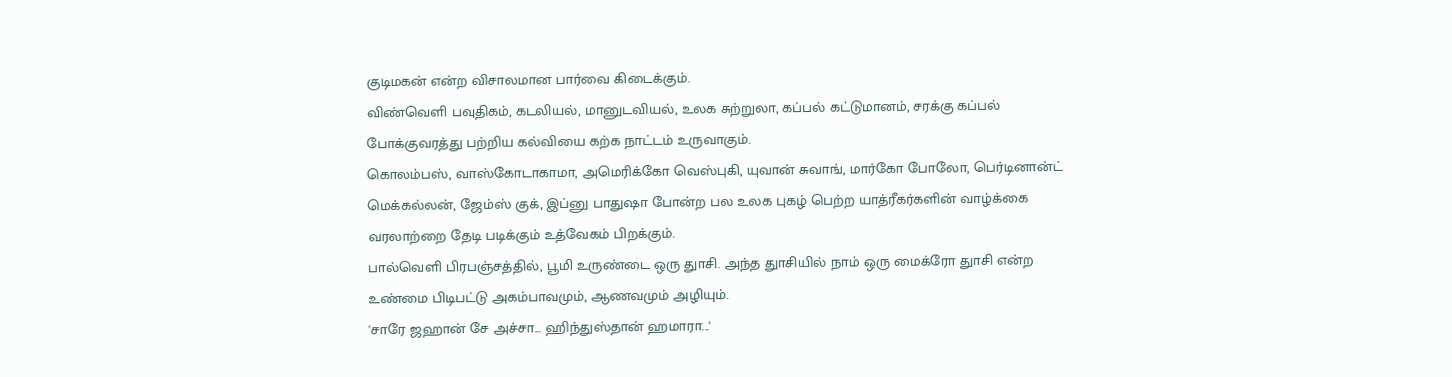குடிமகன் என்ற விசாலமான பார்வை கிடைக்கும்.
விண்வெளி பவுதிகம், கடலியல், மானுடவியல், உலக சுற்றுலா, கப்பல் கட்டுமானம், சரக்கு கப்பல் போக்குவரத்து பற்றிய கல்வியை கற்க நாட்டம் உருவாகும்.
கொலம்பஸ், வாஸ்கோடாகாமா, அமெரிக்கோ வெஸ்புகி, யுவான் சுவாங், மார்கோ போலோ, பெர்டினான்ட் மெக்கல்லன், ஜேம்ஸ் குக், இப்னு பாதுஷா போன்ற பல உலக புகழ் பெற்ற யாத்ரீகர்களின் வாழ்க்கை வரலாற்றை தேடி படிக்கும் உத்வேகம் பிறக்கும்.
பால்வெளி பிரபஞ்சத்தில், பூமி உருண்டை ஒரு துாசி. அந்த துாசியில் நாம் ஒரு மைக்ரோ துாசி என்ற உண்மை பிடிபட்டு அகம்பாவமும், ஆணவமும் அழியும்.
'சாரே ஜஹான் சே அச்சா... ஹிந்துஸ்தான் ஹமாரா...'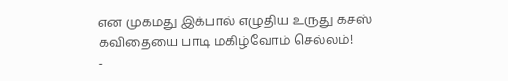என முகமது இக்பால் எழுதிய உருது கசஸ் கவிதையை பாடி மகிழ்வோம் செல்லம்!
-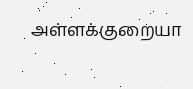அள்ளக்குறையா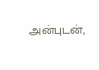அன்புடன்,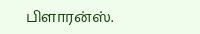பிளாரன்ஸ்.